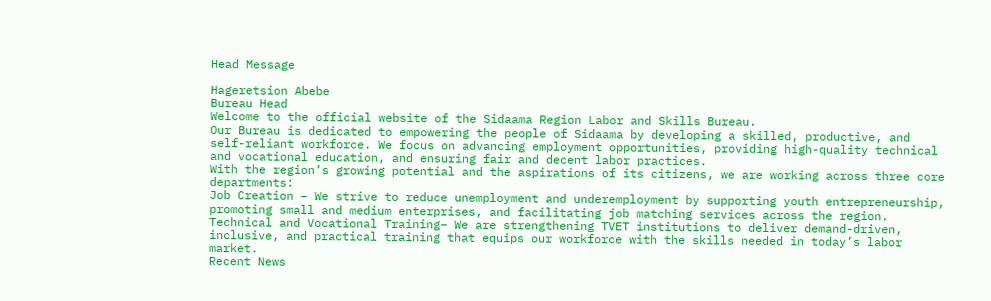Head Message

Hageretsion Abebe
Bureau Head
Welcome to the official website of the Sidaama Region Labor and Skills Bureau.
Our Bureau is dedicated to empowering the people of Sidaama by developing a skilled, productive, and self-reliant workforce. We focus on advancing employment opportunities, providing high-quality technical and vocational education, and ensuring fair and decent labor practices.
With the region’s growing potential and the aspirations of its citizens, we are working across three core departments:
Job Creation – We strive to reduce unemployment and underemployment by supporting youth entrepreneurship, promoting small and medium enterprises, and facilitating job matching services across the region.
Technical and Vocational Training– We are strengthening TVET institutions to deliver demand-driven, inclusive, and practical training that equips our workforce with the skills needed in today’s labor market.
Recent News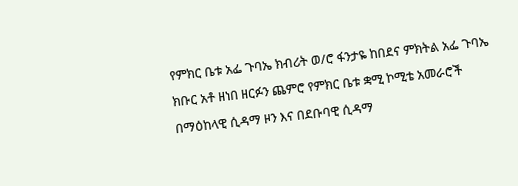የምክር ቤቱ አፌ ጉባኤ ክብሪት ወ/ሮ ፋንታዬ ከበደና ምክትል አፌ ጉባኤ ክቡር አቶ ዘነበ ዘርፉን ጨምሮ የምክር ቤቱ ቋሚ ኮሚቴ አመራሮች በማዕከላዊ ሲዳማ ዞን እና በደቡባዊ ሲዳማ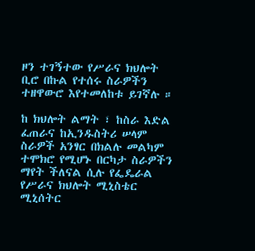ዞን ተገኝተው የሥራና ክህሎት ቢሮ በኩል የተሰሩ ስራዎችን ተዘዋውሮ እየተመለከቱ ይገኛሉ ።

ከ ክህሎት ልማት ፣ ከስራ እድል ፈጠራና ከኢንዱስትሪ ሠላም ስራዎች አንፃር በክልሉ መልካም ተሞክሮ የሚሆኑ በርካታ ስራዎችን ማየት ችለናል ሲሉ የፌዴራል የሥራና ክህሎት ሚኒስቴር ሚኒሰትር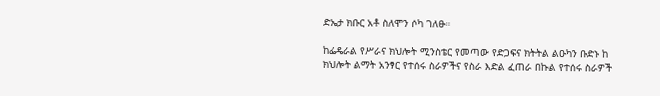ድኤታ ክቡር አቶ ስለሞን ሶካ ገለፁ።

ከፌዴራል የሥራና ክህሎት ሚንስቴር የመጣው የድጋፍና ክትትል ልዑካን ቡድኑ ከ ክህሎት ልማት አንፃር የተሰሩ ስራዎችና የስራ እድል ፈጠራ በኩል የተሰሩ ስራዎች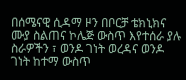በሰሜናዊ ሲዳማ ዞን በቦርቻ ቴክኒክና ሙያ ስልጠና ኮሌጅ ውስጥ እየተሰራ ያሉ ስራዎችን ፣ ወንዶ ገነት ወረዳና ወንዶ ገነት ከተማ ውስጥ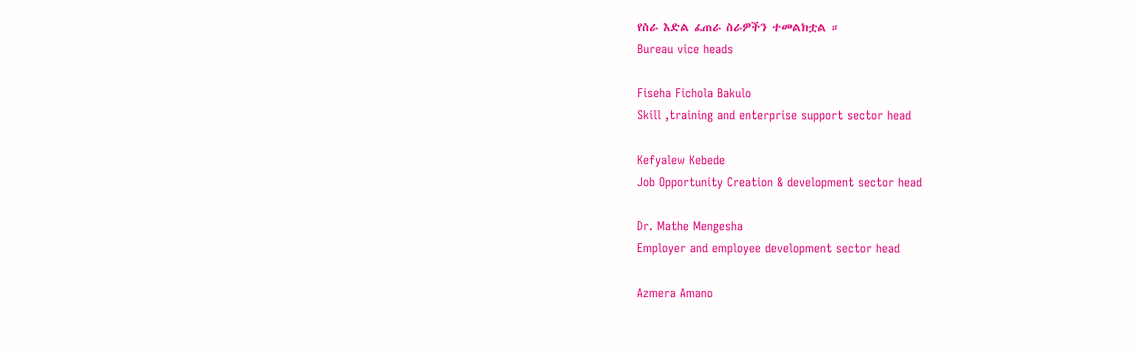የስራ እድል ፈጠራ ስራዎችን ተመልክቷል ።
Bureau vice heads

Fiseha Fichola Bakulo
Skill ,training and enterprise support sector head

Kefyalew Kebede
Job Opportunity Creation & development sector head

Dr. Mathe Mengesha
Employer and employee development sector head

Azmera Amano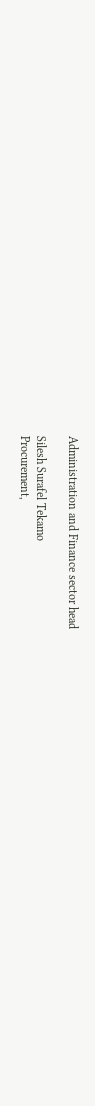Administration and Finance sector head

Silesh Surafel Tekamo
Procurement,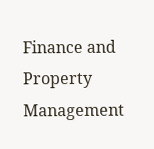Finance and Property Management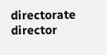directorate director